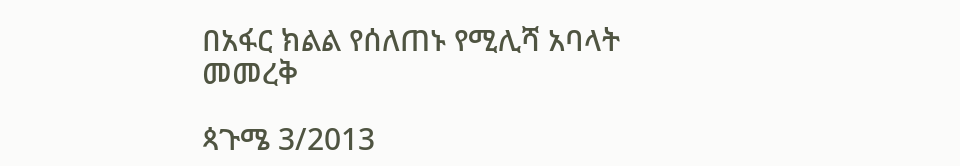በአፋር ክልል የሰለጠኑ የሚሊሻ አባላት መመረቅ

ጳጉሜ 3/2013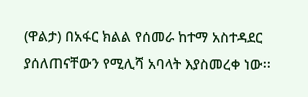(ዋልታ) በአፋር ክልል የሰመራ ከተማ አስተዳደር ያሰለጠናቸውን የሚሊሻ አባላት እያስመረቀ ነው፡፡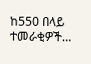ከ550 በላይ ተመራቂዎች…